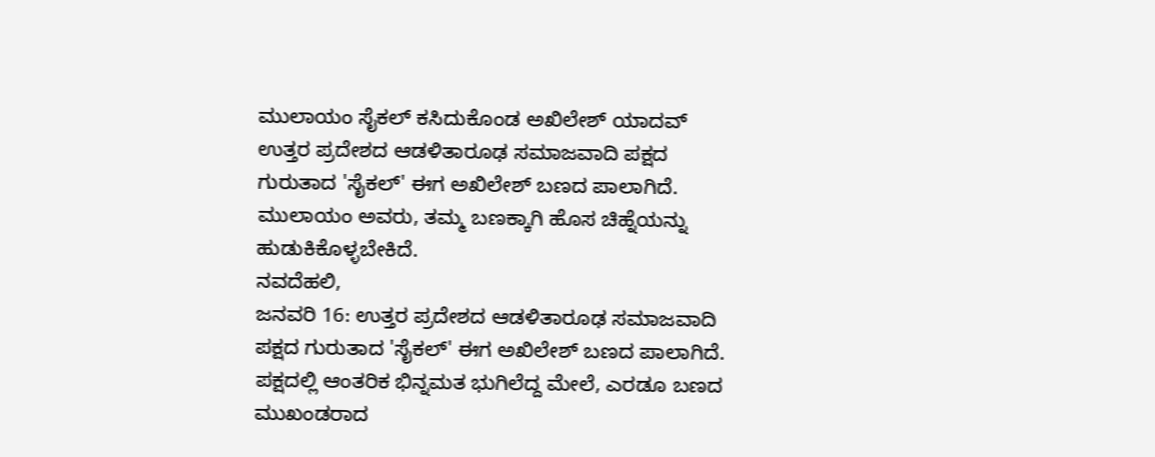ಮುಲಾಯಂ ಸೈಕಲ್ ಕಸಿದುಕೊಂಡ ಅಖಿಲೇಶ್ ಯಾದವ್
ಉತ್ತರ ಪ್ರದೇಶದ ಆಡಳಿತಾರೂಢ ಸಮಾಜವಾದಿ ಪಕ್ಷದ ಗುರುತಾದ 'ಸೈಕಲ್' ಈಗ ಅಖಿಲೇಶ್ ಬಣದ ಪಾಲಾಗಿದೆ. ಮುಲಾಯಂ ಅವರು, ತಮ್ಮ ಬಣಕ್ಕಾಗಿ ಹೊಸ ಚಿಹ್ನೆಯನ್ನು ಹುಡುಕಿಕೊಳ್ಳಬೇಕಿದೆ.
ನವದೆಹಲಿ,
ಜನವರಿ 16: ಉತ್ತರ ಪ್ರದೇಶದ ಆಡಳಿತಾರೂಢ ಸಮಾಜವಾದಿ ಪಕ್ಷದ ಗುರುತಾದ 'ಸೈಕಲ್' ಈಗ ಅಖಿಲೇಶ್ ಬಣದ ಪಾಲಾಗಿದೆ. ಪಕ್ಷದಲ್ಲಿ ಆಂತರಿಕ ಭಿನ್ನಮತ ಭುಗಿಲೆದ್ದ ಮೇಲೆ, ಎರಡೂ ಬಣದ ಮುಖಂಡರಾದ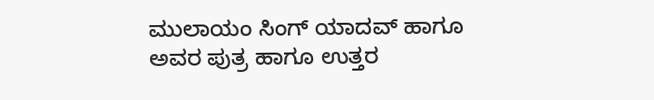ಮುಲಾಯಂ ಸಿಂಗ್ ಯಾದವ್ ಹಾಗೂ ಅವರ ಪುತ್ರ ಹಾಗೂ ಉತ್ತರ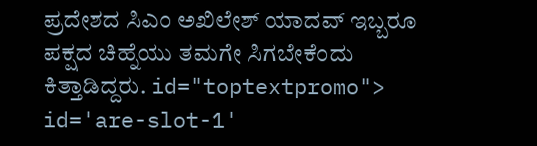ಪ್ರದೇಶದ ಸಿಎಂ ಅಖಿಲೇಶ್ ಯಾದವ್ ಇಬ್ಬರೂ ಪಕ್ಷದ ಚಿಹ್ನೆಯು ತಮಗೇ ಸಿಗಬೇಕೆಂದು ಕಿತ್ತಾಡಿದ್ದರು. id="toptextpromo"> id='are-slot-1'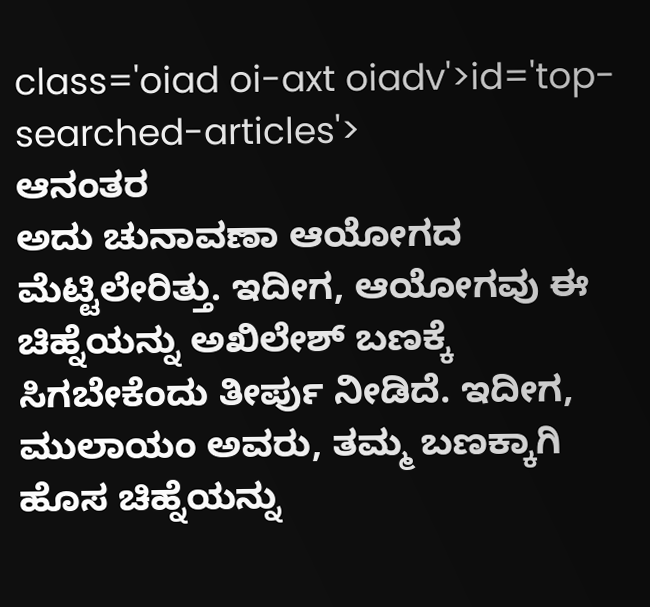class='oiad oi-axt oiadv'>id='top-searched-articles'>
ಆನಂತರ
ಅದು ಚುನಾವಣಾ ಆಯೋಗದ ಮೆಟ್ಟಿಲೇರಿತ್ತು. ಇದೀಗ, ಆಯೋಗವು ಈ ಚಿಹ್ನೆಯನ್ನು ಅಖಿಲೇಶ್ ಬಣಕ್ಕೆ ಸಿಗಬೇಕೆಂದು ತೀರ್ಪು ನೀಡಿದೆ. ಇದೀಗ, ಮುಲಾಯಂ ಅವರು, ತಮ್ಮ ಬಣಕ್ಕಾಗಿ ಹೊಸ ಚಿಹ್ನೆಯನ್ನು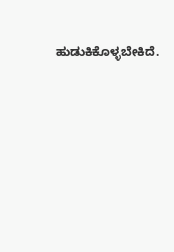ಹುಡುಕಿಕೊಳ್ಳಬೇಕಿದೆ.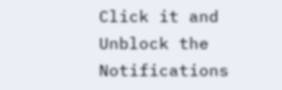Click it and Unblock the Notifications